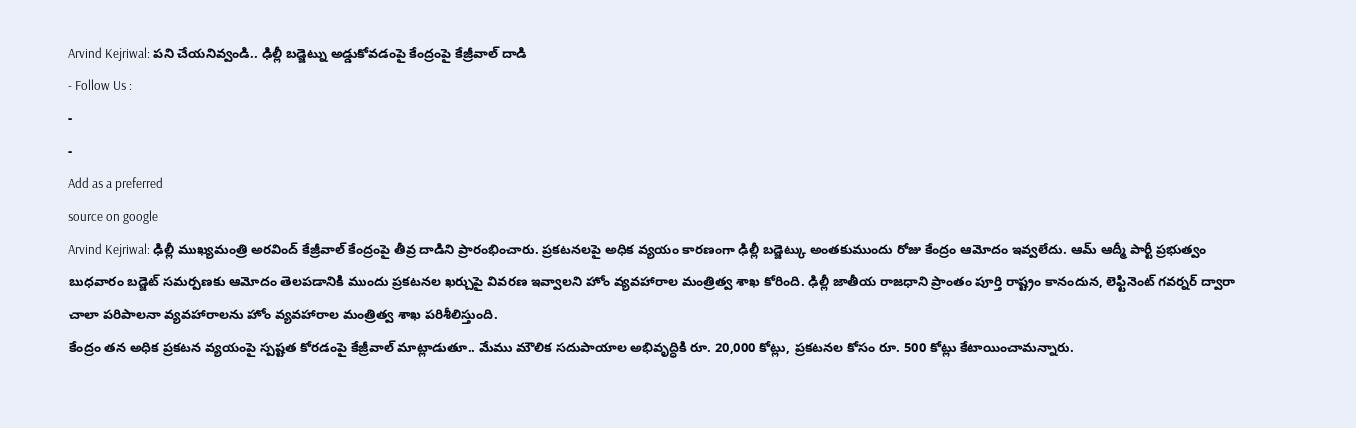Arvind Kejriwal: పని చేయనివ్వండి.. ఢిల్లీ బడ్జెట్ను అడ్డుకోవడంపై కేంద్రంపై కేజ్రీవాల్ దాడి
- Follow Us :
-
-
Add as a preferred
source on google
Arvind Kejriwal: ఢిల్లీ ముఖ్యమంత్రి అరవింద్ కేజ్రీవాల్ కేంద్రంపై తీవ్ర దాడిని ప్రారంభించారు. ప్రకటనలపై అధిక వ్యయం కారణంగా ఢిల్లీ బడ్జెట్కు అంతకుముందు రోజు కేంద్రం ఆమోదం ఇవ్వలేదు. ఆమ్ ఆద్మీ పార్టీ ప్రభుత్వం బుధవారం బడ్జెట్ సమర్పణకు ఆమోదం తెలపడానికి ముందు ప్రకటనల ఖర్చుపై వివరణ ఇవ్వాలని హోం వ్యవహారాల మంత్రిత్వ శాఖ కోరింది. ఢిల్లీ జాతీయ రాజధాని ప్రాంతం పూర్తి రాష్ట్రం కానందున, లెఫ్టినెంట్ గవర్నర్ ద్వారా చాలా పరిపాలనా వ్యవహారాలను హోం వ్యవహారాల మంత్రిత్వ శాఖ పరిశీలిస్తుంది.
కేంద్రం తన అధిక ప్రకటన వ్యయంపై స్పష్టత కోరడంపై కేజ్రీవాల్ మాట్లాడుతూ.. మేము మౌలిక సదుపాయాల అభివృద్ధికి రూ. 20,000 కోట్లు, ప్రకటనల కోసం రూ. 500 కోట్లు కేటాయించామన్నారు.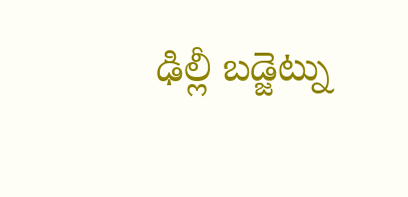ఢిల్లీ బడ్జెట్ను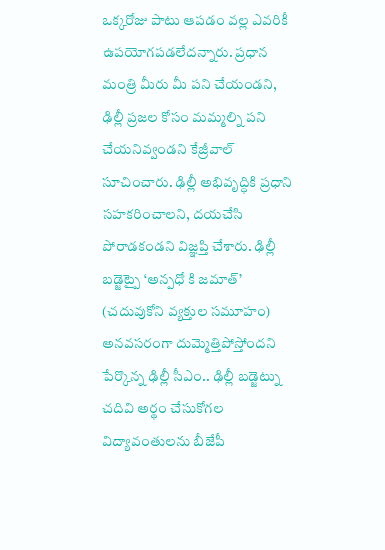ఒక్కరోజు పాటు ఆపడం వల్ల ఎవరికీ ఉపయోగపడలేదన్నారు. ప్రధాన మంత్రి మీరు మీ పని చేయండని, ఢిల్లీ ప్రజల కోసం మమ్మల్ని పని చేయనివ్వండని కేజ్రీవాల్ సూచించారు. ఢిల్లీ అభివృద్ధికి ప్రధాని సహకరించాలని, దయచేసి పోరాడకండని విజ్ఞప్తి చేశారు. ఢిల్లీ బడ్జెట్పై ‘అన్పధో కి జమాత్’ (చదువుకోని వ్యక్తుల సమూహం) అనవసరంగా దుమ్మెత్తిపోస్తోందని పేర్కొన్న ఢిల్లీ సీఎం.. ఢిల్లీ బడ్జెట్ను చదివి అర్థం చేసుకోగల విద్యావంతులను బీజేపీ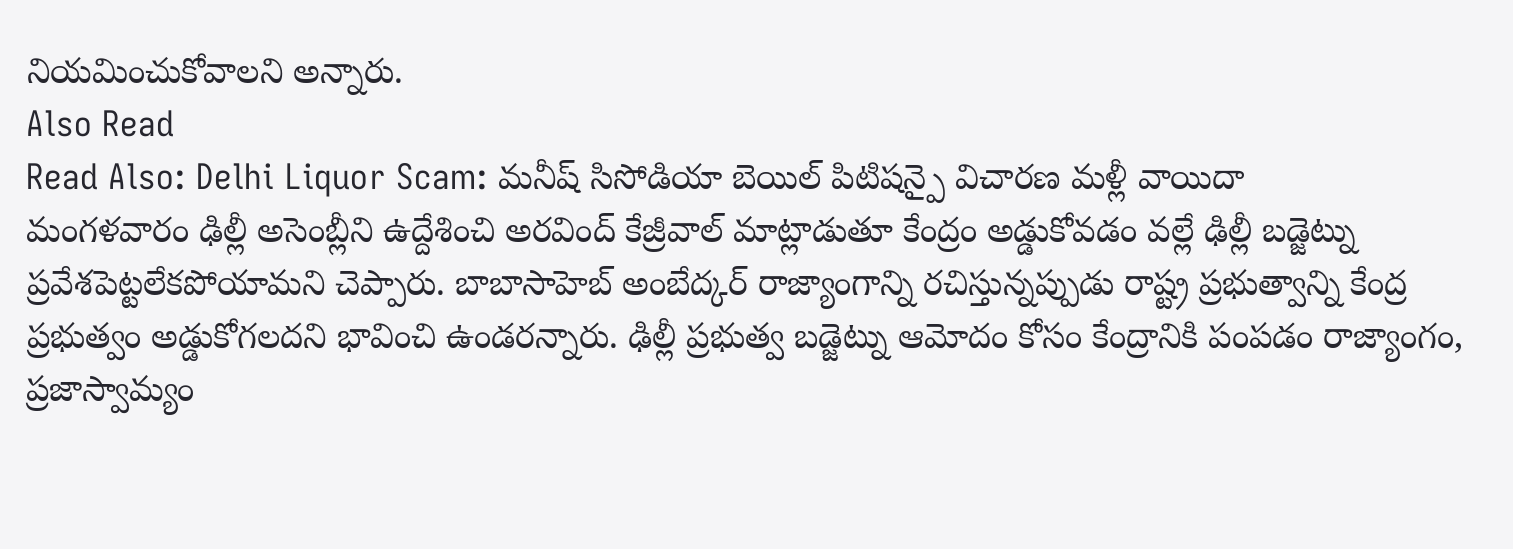నియమించుకోవాలని అన్నారు.
Also Read
Read Also: Delhi Liquor Scam: మనీష్ సిసోడియా బెయిల్ పిటిషన్పై విచారణ మళ్లీ వాయిదా
మంగళవారం ఢిల్లీ అసెంబ్లీని ఉద్దేశించి అరవింద్ కేజ్రీవాల్ మాట్లాడుతూ కేంద్రం అడ్డుకోవడం వల్లే ఢిల్లీ బడ్జెట్ను ప్రవేశపెట్టలేకపోయామని చెప్పారు. బాబాసాహెబ్ అంబేద్కర్ రాజ్యాంగాన్ని రచిస్తున్నప్పుడు రాష్ట్ర ప్రభుత్వాన్ని కేంద్ర ప్రభుత్వం అడ్డుకోగలదని భావించి ఉండరన్నారు. ఢిల్లీ ప్రభుత్వ బడ్జెట్ను ఆమోదం కోసం కేంద్రానికి పంపడం రాజ్యాంగం, ప్రజాస్వామ్యం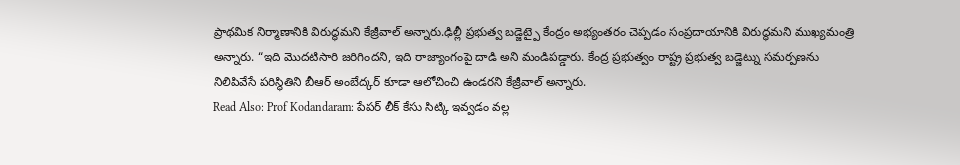ప్రాథమిక నిర్మాణానికి విరుద్ధమని కేజ్రీవాల్ అన్నారు.ఢిల్లీ ప్రభుత్వ బడ్జెట్పై కేంద్రం అభ్యంతరం చెప్పడం సంప్రదాయానికి విరుద్ధమని ముఖ్యమంత్రి అన్నారు. “ఇది మొదటిసారి జరిగిందని, ఇది రాజ్యాంగంపై దాడి అని మండిపడ్డారు. కేంద్ర ప్రభుత్వం రాష్ట్ర ప్రభుత్వ బడ్జెట్ను సమర్పణను నిలిపివేసే పరిస్థితిని బీఆర్ అంబేద్కర్ కూడా ఆలోచించి ఉండరని కేజ్రీవాల్ అన్నారు.
Read Also: Prof Kodandaram: పేపర్ లీక్ కేసు సిట్కి ఇవ్వడం వల్ల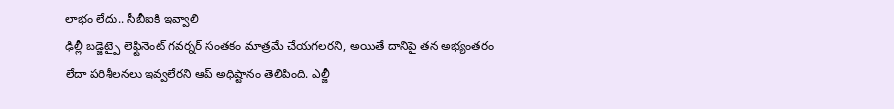లాభం లేదు.. సీబీఐకి ఇవ్వాలి
ఢిల్లీ బడ్జెట్పై లెఫ్టినెంట్ గవర్నర్ సంతకం మాత్రమే చేయగలరని, అయితే దానిపై తన అభ్యంతరం లేదా పరిశీలనలు ఇవ్వలేరని ఆప్ అధిష్టానం తెలిపింది. ఎల్జీ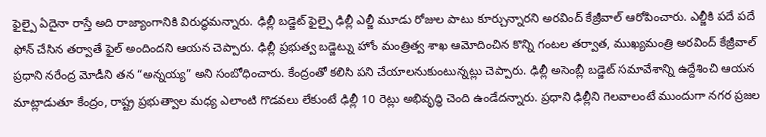ఫైల్పై ఏదైనా రాస్తే అది రాజ్యాంగానికి విరుద్ధమన్నారు. ఢిల్లీ బడ్జెట్ ఫైల్పై ఢిల్లీ ఎల్జీ మూడు రోజుల పాటు కూర్చున్నారని అరవింద్ కేజ్రీవాల్ ఆరోపించారు. ఎల్జీకి పదే పదే ఫోన్ చేసిన తర్వాతే ఫైల్ అందిందని ఆయన చెప్పారు. ఢిల్లీ ప్రభుత్వ బడ్జెట్ను హోం మంత్రిత్వ శాఖ ఆమోదించిన కొన్ని గంటల తర్వాత, ముఖ్యమంత్రి అరవింద్ కేజ్రీవాల్ ప్రధాని నరేంద్ర మోడీని తన “అన్నయ్య” అని సంబోధించారు. కేంద్రంతో కలిసి పని చేయాలనుకుంటున్నట్లు చెప్పారు. ఢిల్లీ అసెంబ్లీ బడ్జెట్ సమావేశాన్ని ఉద్దేశించి ఆయన మాట్లాడుతూ కేంద్రం, రాష్ట్ర ప్రభుత్వాల మధ్య ఎలాంటి గొడవలు లేకుంటే ఢిల్లీ 10 రెట్లు అభివృద్ధి చెంది ఉండేదన్నారు. ప్రధాని ఢిల్లీని గెలవాలంటే ముందుగా నగర ప్రజల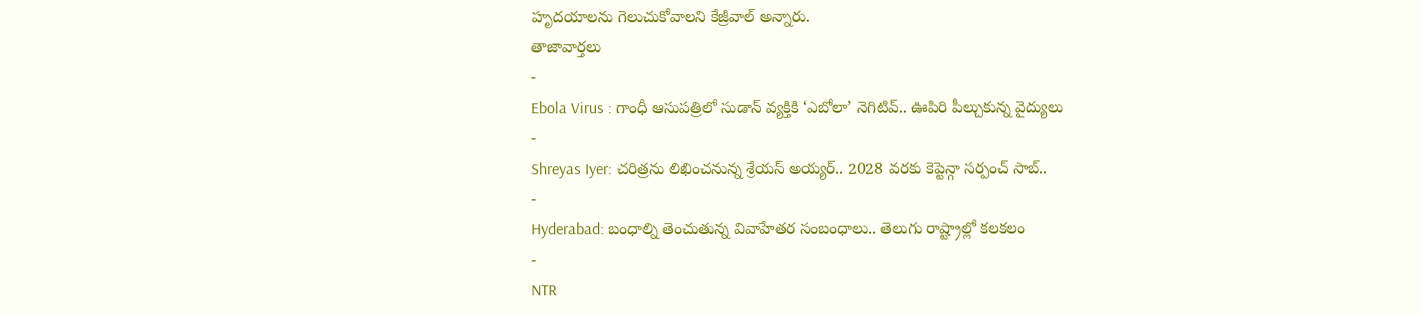హృదయాలను గెలుచుకోవాలని కేజ్రీవాల్ అన్నారు.
తాజావార్తలు
-
Ebola Virus : గాంధీ ఆసుపత్రిలో సుడాన్ వ్యక్తికి ‘ఎబోలా’ నెగిటివ్.. ఊపిరి పీల్చుకున్న వైద్యులు
-
Shreyas Iyer: చరిత్రను లిఖించనున్న శ్రేయస్ అయ్యర్.. 2028 వరకు కెప్టెన్గా సర్పంచ్ సాబ్..
-
Hyderabad: బంధాల్ని తెంచుతున్న వివాహేతర సంబంధాలు.. తెలుగు రాష్ట్రాల్లో కలకలం
-
NTR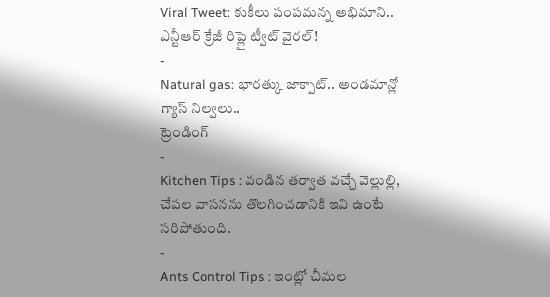Viral Tweet: కుకీలు పంపమన్న అభిమాని.. ఎన్టీఆర్ క్రేజీ రిప్లై ట్వీట్ వైరల్!
-
Natural gas: భారత్కు జాక్పాట్.. అండమాన్లో గ్యాస్ నిల్వలు..
ట్రెండింగ్
-
Kitchen Tips : వండిన తర్వాత వచ్చే వెల్లుల్లి, చేపల వాసనను తొలగించడానికి ఇవి ఉంటే సరిపోతుంది.
-
Ants Control Tips : ఇంట్లో చీమల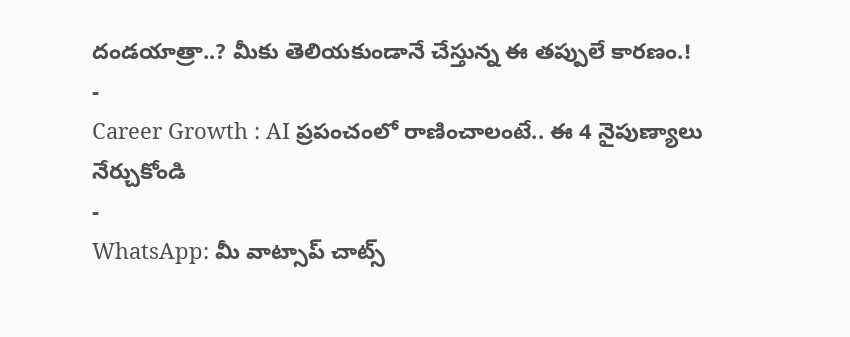దండయాత్రా..? మీకు తెలియకుండానే చేస్తున్న ఈ తప్పులే కారణం.!
-
Career Growth : AI ప్రపంచంలో రాణించాలంటే.. ఈ 4 నైపుణ్యాలు నేర్చుకోండి
-
WhatsApp: మీ వాట్సాప్ చాట్స్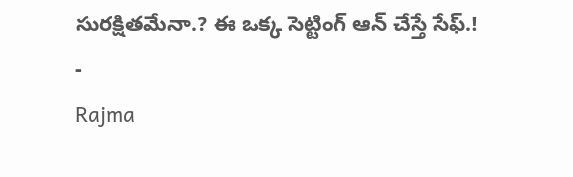సురక్షితమేనా.? ఈ ఒక్క సెట్టింగ్ ఆన్ చేస్తే సేఫ్.!
-
Rajma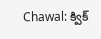Chawal: క్విక్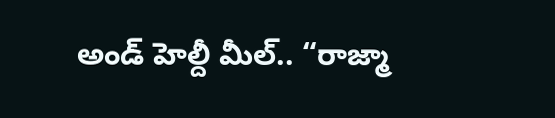అండ్ హెల్దీ మీల్.. “రాజ్మా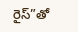రైస్”తో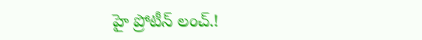హై ప్రోటీన్ లంచ్.!